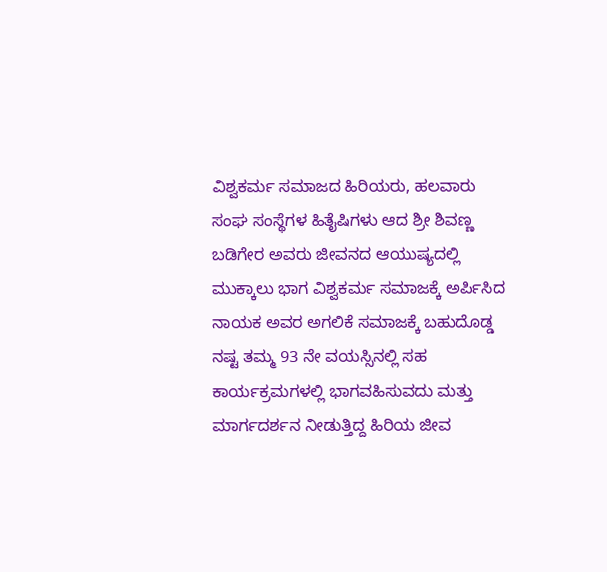ವಿಶ್ವಕರ್ಮ ಸಮಾಜದ ಹಿರಿಯರು, ಹಲವಾರು ಸಂಘ ಸಂಸ್ಥೆಗಳ ಹಿತೈಷಿಗಳು ಆದ ಶ್ರೀ ಶಿವಣ್ಣ ಬಡಿಗೇರ ಅವರು ಜೀವನದ ಆಯುಷ್ಯದಲ್ಲಿ ಮುಕ್ಕಾಲು ಭಾಗ ವಿಶ್ವಕರ್ಮ ಸಮಾಜಕ್ಕೆ ಅರ್ಪಿಸಿದ ನಾಯಕ ಅವರ ಅಗಲಿಕೆ ಸಮಾಜಕ್ಕೆ ಬಹುದೊಡ್ಡ ನಷ್ಟ ತಮ್ಮ 93 ನೇ ವಯಸ್ಸಿನಲ್ಲಿ ಸಹ ಕಾರ್ಯಕ್ರಮಗಳಲ್ಲಿ ಭಾಗವಹಿಸುವದು ಮತ್ತು ಮಾರ್ಗದರ್ಶನ ನೀಡುತ್ತಿದ್ದ ಹಿರಿಯ ಜೀವ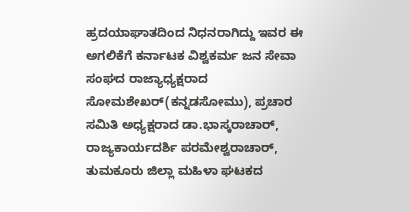ಹ್ರದಯಾಘಾತದಿಂದ ನಿಧನರಾಗಿದ್ದು ಇವರ ಈ ಅಗಲಿಕೆಗೆ ಕರ್ನಾಟಕ ವಿಶ್ವಕರ್ಮ ಜನ ಸೇವಾ ಸಂಘದ ರಾಜ್ಯಾಧ್ಯಕ್ಷರಾದ ಸೋಮಶೇಖರ್(ಕನ್ನಡಸೋಮು), ಪ್ರಚಾರ ಸಮಿತಿ ಅಧ್ಯಕ್ಷರಾದ ಡಾ.ಭಾಸ್ಕರಾಚಾರ್, ರಾಜ್ಯಕಾರ್ಯದರ್ಶಿ ಪರಮೇಶ್ವರಾಚಾರ್, ತುಮಕೂರು ಜಿಲ್ಲಾ ಮಹಿಳಾ ಘಟಕದ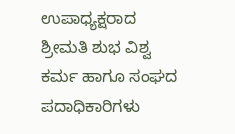ಉಪಾಧ್ಯಕ್ಷರಾದ ಶ್ರೀಮತಿ ಶುಭ ವಿಶ್ವ ಕರ್ಮ ಹಾಗೂ ಸಂಘದ ಪದಾಧಿಕಾರಿಗಳು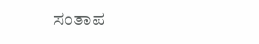ಸಂತಾಪ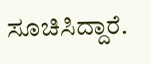ಸೂಚಿಸಿದ್ದಾರೆ.